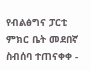የብልፅግና ፓርቲ ምክር ቤት መደበኛ ስብሰባ ተጠናቀቀ -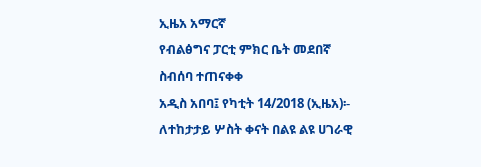ኢዜአ አማርኛ
የብልፅግና ፓርቲ ምክር ቤት መደበኛ ስብሰባ ተጠናቀቀ
አዲስ አበባ፤ የካቲት 14/2018 (ኢዜአ)፡- ለተከታታይ ሦስት ቀናት በልዩ ልዩ ሀገራዊ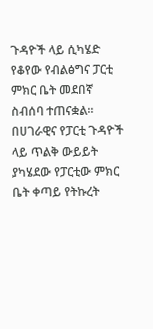ጉዳዮች ላይ ሲካሄድ የቆየው የብልፅግና ፓርቲ ምክር ቤት መደበኛ ስብሰባ ተጠናቋል።
በሀገራዊና የፓርቲ ጉዳዮች ላይ ጥልቅ ውይይት ያካሄደው የፓርቲው ምክር ቤት ቀጣይ የትኩረት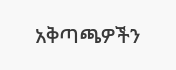አቅጣጫዎችን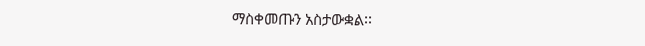ማስቀመጡን አስታውቋል፡፡